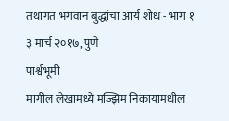तथागत भगवान बुद्धांचा आर्य शोध - भाग १
३ मार्च २०१७, पुणे
पार्श्वभूमी
मागील लेखामध्ये मज्झिम निकायामधील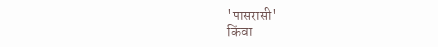'पासरासी'
किंवा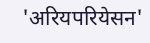'अरियपरियेसन'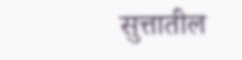सुत्तातील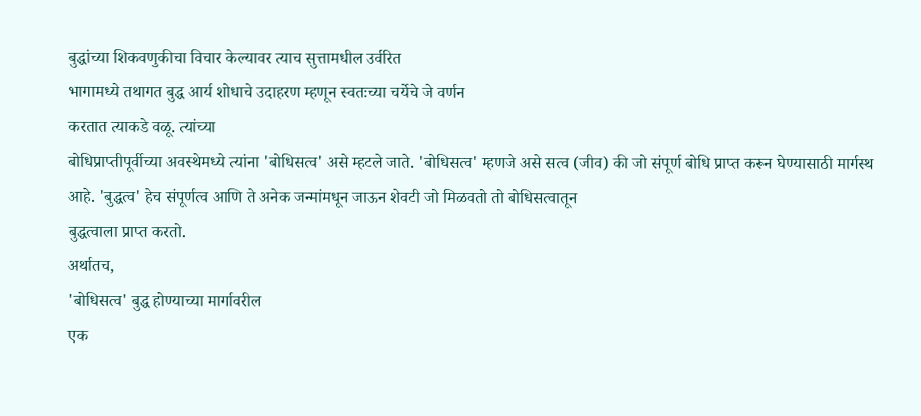बुद्धांच्या शिकवणुकीचा विचार केल्यावर त्याच सुत्तामधील उर्वरित
भागामध्ये तथागत बुद्ध आर्य शोधाचे उदाहरण म्हणून स्वतःच्या चर्येचे जे वर्णन
करतात त्याकडे वळू. त्यांच्या
बोधिप्राप्तीपूर्वीच्या अवस्थेमध्ये त्यांना 'बोधिसत्व' असे म्हटले जाते. 'बोधिसत्व' म्हणजे असे सत्व (जीव) की जो संपूर्ण बोधि प्राप्त करून घेण्यासाठी मार्गस्थ
आहे. 'बुद्धत्व' हेच संपूर्णत्व आणि ते अनेक जन्मांमधून जाऊन शेवटी जो मिळवतो तो बोधिसत्वातून
बुद्धत्वाला प्राप्त करतो.
अर्थातच,
'बोधिसत्व' बुद्ध होण्याच्या मार्गावरील
एक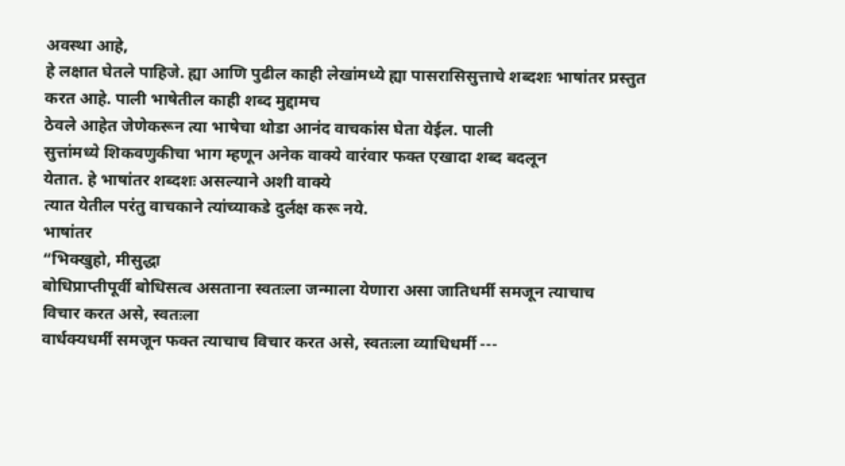अवस्था आहे,
हे लक्षात घेतले पाहिजे. ह्या आणि पुढील काही लेखांमध्ये ह्या पासरासिसुत्ताचे शब्दशः भाषांतर प्रस्तुत
करत आहे. पाली भाषेतील काही शब्द मुद्दामच
ठेवले आहेत जेणेकरून त्या भाषेचा थोडा आनंद वाचकांस घेता येईल. पाली
सुत्तांमध्ये शिकवणुकीचा भाग म्हणून अनेक वाक्ये वारंवार फक्त एखादा शब्द बदलून
येतात. हे भाषांतर शब्दशः असल्याने अशी वाक्ये
त्यात येतील परंतु वाचकाने त्यांच्याकडे दुर्लक्ष करू नये.
भाषांतर
“भिक्खुहो, मीसुद्धा
बोधिप्राप्तीपूर्वी बोधिसत्व असताना स्वतःला जन्माला येणारा असा जातिधर्मी समजून त्याचाच
विचार करत असे, स्वतःला
वार्धक्यधर्मी समजून फक्त त्याचाच विचार करत असे, स्वतःला व्याधिधर्मी ---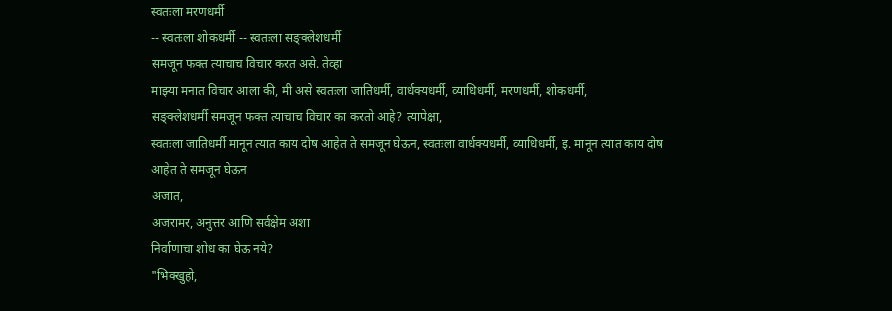स्वतःला मरणधर्मी
-- स्वतःला शोकधर्मी -- स्वतःला सङ्क्लेशधर्मी
समजून फक्त त्याचाच विचार करत असे. तेव्हा
माझ्या मनात विचार आला की, मी असे स्वतःला जातिधर्मी, वार्धक्यधर्मी, व्याधिधर्मी, मरणधर्मी, शोकधर्मी,
सङ्क्लेशधर्मी समजून फक्त त्याचाच विचार का करतो आहे? त्यापेक्षा,
स्वतःला जातिधर्मी मानून त्यात काय दोष आहेत ते समजून घेऊन, स्वतःला वार्धक्यधर्मी, व्याधिधर्मी, इ. मानून त्यात काय दोष आहेत ते समजून घेऊन
अजात,
अजरामर, अनुत्तर आणि सर्वक्षेम अशा
निर्वाणाचा शोध का घेऊ नये?
"भिक्खुहो,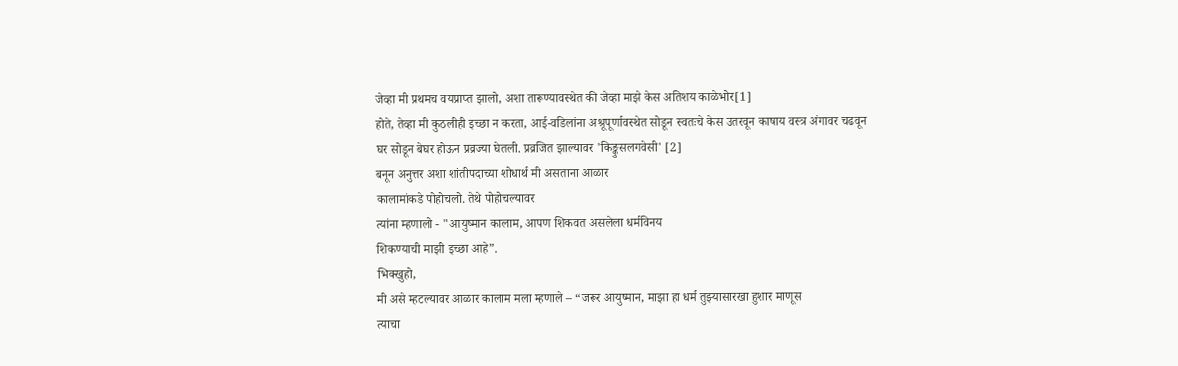जेव्हा मी प्रथमच वयप्राप्त झालो, अशा तारूण्यावस्थेत की जेव्हा माझे केस अतिशय काळेभोर[1]
होते, तेव्हा मी कुठलीही इच्छा न करता, आई-वडिलांना अश्रूपूर्णावस्थेत सोडून स्वतःचे केस उतरवून काषाय वस्त्र अंगावर चढवून
घर सोडून बेघर होऊन प्रव्रज्या घेतली. प्रव्रजित झाल्यावर 'किङ्कुसलगवेसी' [2]
बनून अनुत्तर अशा शांतीपदाच्या शोधार्थ मी असताना आळार
कालामांकडे पोहोचलो. तेथे पोहोचल्यावर
त्यांना म्हणालो - "आयुष्मान कालाम, आपण शिकवत असलेला धर्मविनय
शिकण्याची माझी इच्छा आहे”.
भिक्खुहो,
मी असे म्हटल्यावर आळार कालाम मला म्हणाले – “जरूर आयुष्मान, माझा हा धर्म तुझ्यासारखा हुशार माणूस
त्याचा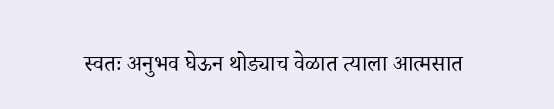स्वतः अनुभव घेऊन थोड्याच वेळात त्याला आत्मसात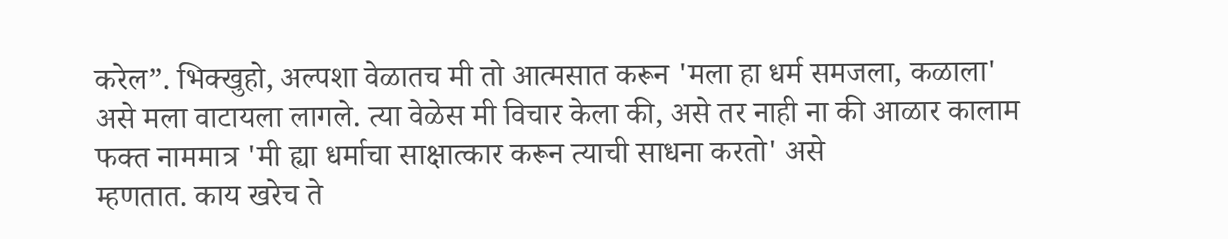करेल”. भिक्खुहो, अल्पशा वेळातच मी तो आत्मसात करून 'मला हा धर्म समजला, कळाला'
असे मला वाटायला लागले. त्या वेळेस मी विचार केला की, असे तर नाही ना की आळार कालाम
फक्त नाममात्र 'मी ह्या धर्माचा साक्षात्कार करून त्याची साधना करतो' असे
म्हणतात. काय खरेच ते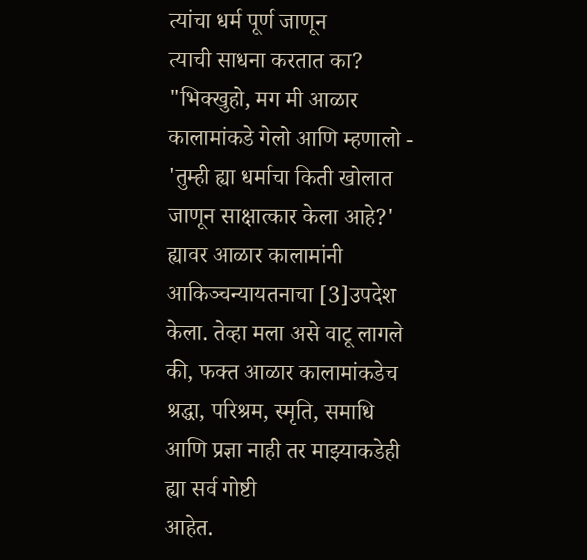त्यांचा धर्म पूर्ण जाणून
त्याची साधना करतात का?
"भिक्खुहो, मग मी आळार कालामांकडे गेलो आणि म्हणालो - 'तुम्ही ह्या धर्माचा किती खोलात जाणून साक्षात्कार केला आहे?' ह्यावर आळार कालामांनी आकिञ्चन्यायतनाचा [3]उपदेश
केला. तेव्हा मला असे वाटू लागले की, फक्त आळार कालामांकडेच श्रद्धा, परिश्रम, स्मृति, समाधि आणि प्रज्ञा नाही तर माझ्याकडेही ह्या सर्व गोष्टी
आहेत.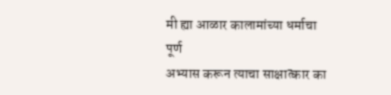मी ह्या आळार कालामांच्या धर्माचा पूर्ण
अभ्यास करून त्याचा साक्षात्कार का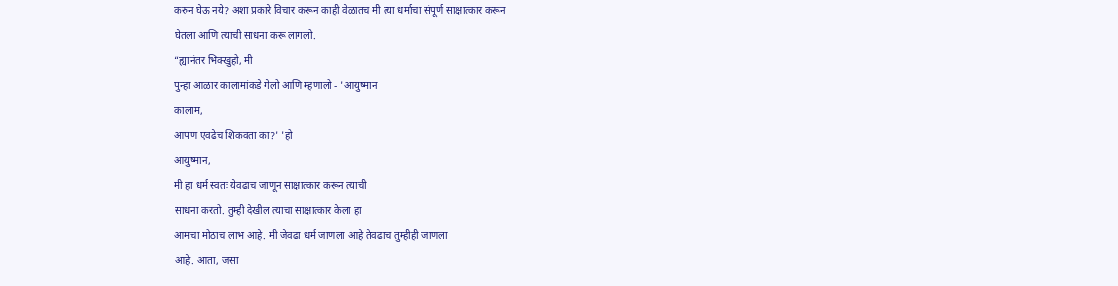करुन घेऊ नये? अशा प्रकारे विचार करून काही वेळातच मी त्या धर्माचा संपूर्ण साक्षात्कार करून
घेतला आणि त्याची साधना करू लागलो.
“ह्यानंतर भिक्खुहो, मी
पुन्हा आळार कालामांकडे गेलो आणि म्हणालो - 'आयुष्मान
कालाम,
आपण एवढेच शिकवता का?' 'हो
आयुष्मान,
मी हा धर्म स्वतः येवढाच जाणून साक्षात्कार करून त्याची
साधना करतो. तुम्ही देखील त्याचा साक्षात्कार केला हा
आमचा मोठाच लाभ आहे. मी जेवढा धर्म जाणला आहे तेवढाच तुम्हीही जाणला
आहे. आता, जसा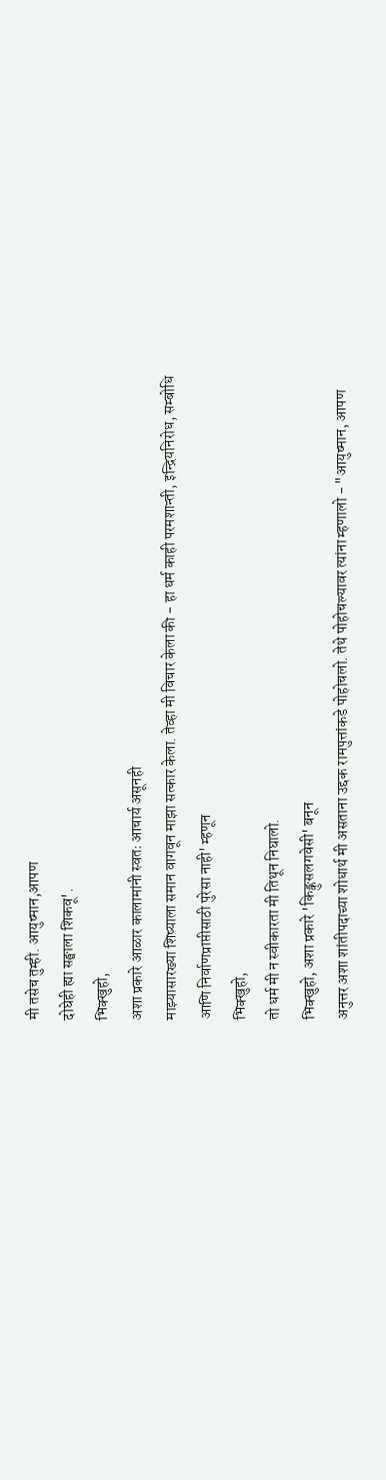मी तसेच तुम्ही. आयुष्मान,आपण
दोघेही ह्या सङ्घाला शिकवू'.
भिक्खुहो,
अशा प्रकारे आळार कालामांनी स्वतः आचार्य असूनही
माझ्यासारख्या शिष्याला समान वागवून माझा सत्कार केला. तेव्हा मी विचार केला की - हा धर्म काही परमशान्ती, इन्द्रियनिरोध, सम्बोधि आणि निर्वाणप्राप्तीसाठी पुरेसा नाही' म्हणून
भिक्खुहो,
तो धर्म मी न स्वीकारता मी तिथून निघालो.
भिक्खुहो, अशा प्रकारे 'किङ्कुसलगवेसी' बनून
अनुत्तर अशा शांतीपदाच्या शोधार्थ मी असताना उद्दक रामपुत्तांकडे पोहोचलो. तेथे पोहोचल्यावर त्यांना म्हणालो - "आयुष्मान, आपण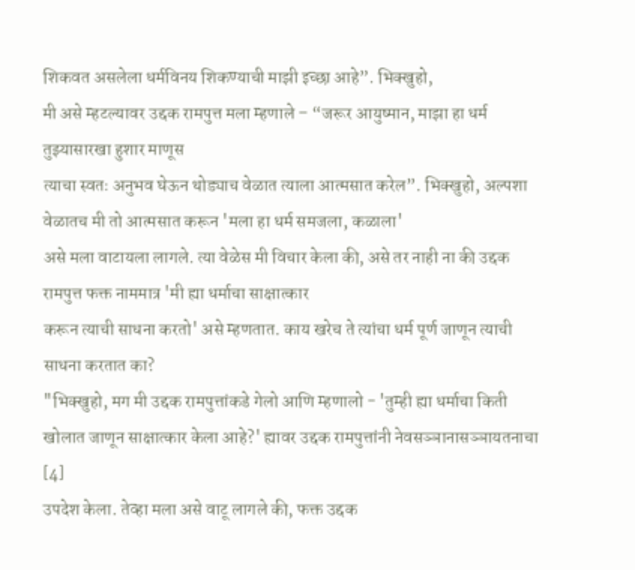शिकवत असलेला धर्मविनय शिकण्याची माझी इच्छा आहे”. भिक्खुहो,
मी असे म्हटल्यावर उद्दक रामपुत्त मला म्हणाले – “जरूर आयुष्मान, माझा हा धर्म तुझ्यासारखा हुशार माणूस
त्याचा स्वतः अनुभव घेऊन थोड्याच वेळात त्याला आत्मसात करेल”. भिक्खुहो, अल्पशा वेळातच मी तो आत्मसात करून 'मला हा धर्म समजला, कळाला'
असे मला वाटायला लागले. त्या वेळेस मी विचार केला की, असे तर नाही ना की उद्दक
रामपुत्त फक्त नाममात्र 'मी ह्या धर्माचा साक्षात्कार
करून त्याची साधना करतो' असे म्हणतात. काय खरेच ते त्यांचा धर्म पूर्ण जाणून त्याची साधना करतात का?
"भिक्खुहो, मग मी उद्दक रामपुत्तांकडे गेलो आणि म्हणालो - 'तुम्ही ह्या धर्माचा किती खोलात जाणून साक्षात्कार केला आहे?' ह्यावर उद्दक रामपुत्तांनी नेवसञ्ञानासञ्ञायतनाचा [4]
उपदेश केला. तेव्हा मला असे वाटू लागले की, फक्त उद्दक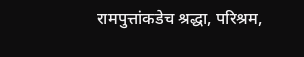रामपुत्तांकडेच श्रद्धा, परिश्रम,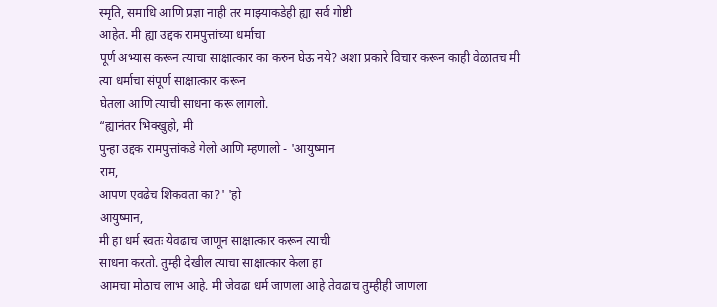स्मृति, समाधि आणि प्रज्ञा नाही तर माझ्याकडेही ह्या सर्व गोष्टी
आहेत. मी ह्या उद्दक रामपुत्तांच्या धर्माचा
पूर्ण अभ्यास करून त्याचा साक्षात्कार का करुन घेऊ नये? अशा प्रकारे विचार करून काही वेळातच मी त्या धर्माचा संपूर्ण साक्षात्कार करून
घेतला आणि त्याची साधना करू लागलो.
“ह्यानंतर भिक्खुहो, मी
पुन्हा उद्दक रामपुत्तांकडे गेलो आणि म्हणालो - 'आयुष्मान
राम,
आपण एवढेच शिकवता का?' 'हो
आयुष्मान,
मी हा धर्म स्वतः येवढाच जाणून साक्षात्कार करून त्याची
साधना करतो. तुम्ही देखील त्याचा साक्षात्कार केला हा
आमचा मोठाच लाभ आहे. मी जेवढा धर्म जाणला आहे तेवढाच तुम्हीही जाणला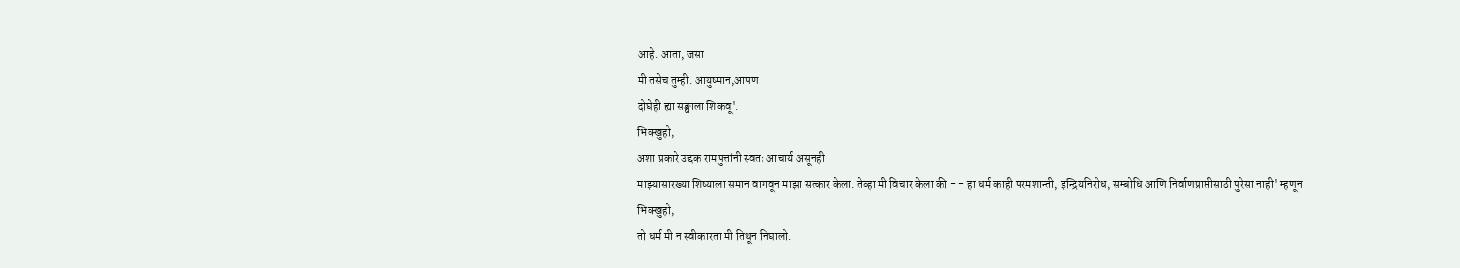आहे. आता, जसा
मी तसेच तुम्ही. आयुष्मान,आपण
दोघेही ह्या सङ्घाला शिकवू'.
भिक्खुहो,
अशा प्रकारे उद्दक रामपुत्तांनी स्वतः आचार्य असूनही
माझ्यासारख्या शिष्याला समान वागवून माझा सत्कार केला. तेव्हा मी विचार केला की - - हा धर्म काही परमशान्ती, इन्द्रियनिरोध, सम्बोधि आणि निर्वाणप्राप्तीसाठी पुरेसा नाही' म्हणून
भिक्खुहो,
तो धर्म मी न स्वीकारता मी तिथून निघालो.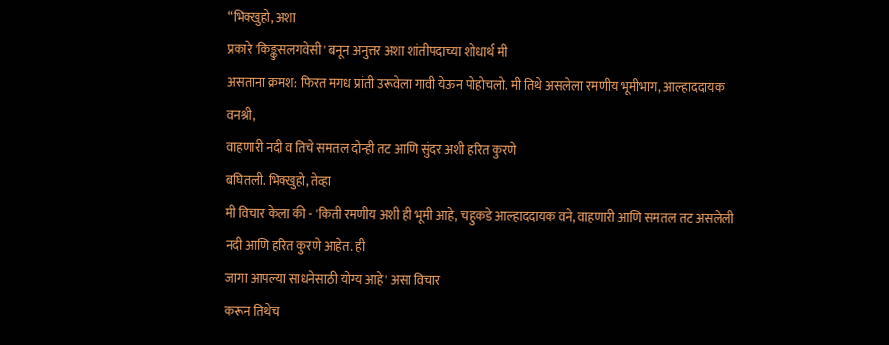“भिक्खुहो, अशा
प्रकारे 'किङ्कुसलगवेसी' बनून अनुत्तर अशा शांतीपदाच्या शोधार्थ मी
असताना क्रमश: फिरत मगध प्रांती उरूवेला गावी येऊन पोहोचलो. मी तिथे असलेला रमणीय भूमीभाग, आल्हाददायक
वनश्री,
वाहणारी नदी व तिचे समतल दोन्ही तट आणि सुंदर अशी हरित कुरणे
बघितली. भिक्खुहो, तेव्हा
मी विचार केला की - 'किती रमणीय अशी ही भूमी आहे, चहुकडे आल्हाददायक वने, वाहणारी आणि समतल तट असलेली
नदी आणि हरित कुरणे आहेत. ही
जागा आपल्या साधनेसाठी योग्य आहे' असा विचार
करून तिथेच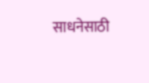साधनेसाठी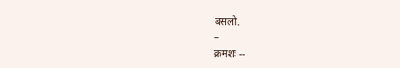बसलो.
–
क्रमशः --